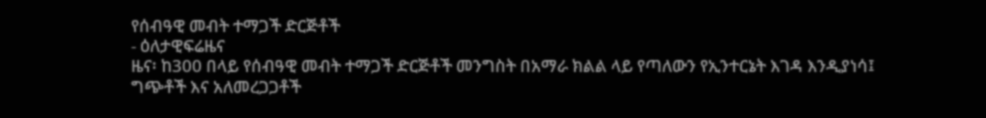የሰብዓዊ መብት ተማጋች ድርጅቶች
- ዕለታዊፍሬዜና
ዜና፡ ከ300 በላይ የሰብዓዊ መብት ተማጋች ድርጅቶች መንግስት በአማራ ክልል ላይ የጣለውን የኢንተርኔት እገዳ እንዲያነሳ፤ ግጭቶች እና አለመረጋጋቶች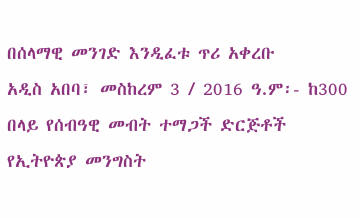በሰላማዊ መንገድ እንዲፈቱ ጥሪ አቀረቡ
አዲስ አበባ፣ መስከረም 3 / 2016 ዓ.ም፡- ከ300 በላይ የሰብዓዊ መብት ተማጋች ድርጅቶች የኢትዮጵያ መንግስት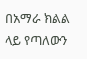በአማራ ክልል ላይ የጣለውን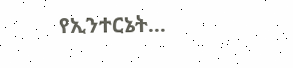የኢንተርኔት…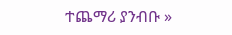ተጨማሪ ያንብቡ »